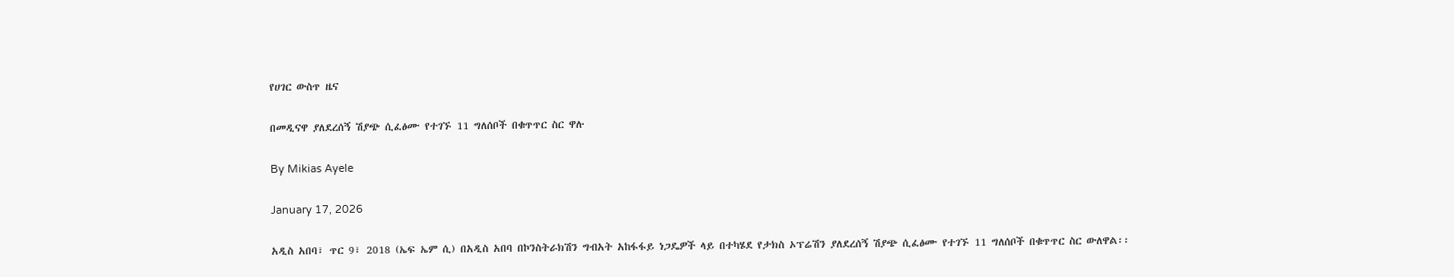የሀገር ውስጥ ዜና

በመዲናዋ ያለደረሰኝ ሽያጭ ሲፈፅሙ የተገኙ 11 ግለሰቦች በቁጥጥር ስር ዋሉ

By Mikias Ayele

January 17, 2026

አዲስ አበባ፣ ጥር 9፣ 2018 (ኤፍ ኤም ሲ) በአዲስ አበባ በኮንስትራክሽን ግብአት አከፋፋይ ነጋዴዎች ላይ በተካሄደ የታክስ ኦፕሬሽን ያለደረሰኝ ሽያጭ ሲፈፅሙ የተገኙ 11 ግለሰቦች በቁጥጥር ስር ውለዋል፡፡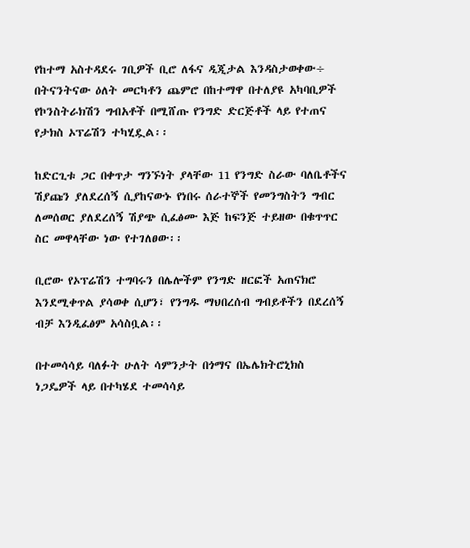የከተማ አስተዳደሩ ገቢዎች ቢሮ ለፋና ዲጂታል እንዳስታወቀው÷ በትናንትናው ዕለት መርካቶን ጨምሮ በከተማዋ በተለያዩ አካባቢዎች የኮንስትራክሽን ግብአቶች በሚሸጡ የንግድ ድርጅቶች ላይ የተጠና የታክስ ኦፕሬሽን ተካሂዷል፡፡

ከድርጊቱ ጋር በቀጥታ ግንኙነት ያላቸው 11 የንግድ ስራው ባለቤቶችና ሽያጩን ያለደረሰኝ ሲያከናውኑ የነበሩ ሰራተኞች የመንግስትን ግብር ለመሰወር ያለደረሰኝ ሽያጭ ሲፈፅሙ እጅ ከፍንጅ ተይዘው በቁጥጥር ስር መዋላቸው ነው የተገለፀው፡፡

ቢሮው የኦፕሬሽን ተግባሩን በሌሎችም የንግድ ዘርፎች አጠናክሮ እንደሚቀጥል ያሳወቀ ሲሆን፣ የንግዱ ማህበረሰብ ግብይቶችን በደረሰኝ ብቻ እንዲፈፅም አሳስቧል፡፡

በተመሳሳይ ባለፉት ሁለት ሳምንታት በጎማና በኤሌክትሮኒክስ ነጋዴዎች ላይ በተካሄደ ተመሳሳይ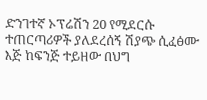ድንገተኛ ኦፕሬሽን 20 የሚደርሱ ተጠርጣሪዎች ያለደረሰኝ ሽያጭ ሲፈፅሙ እጅ ከፍንጅ ተይዘው በህግ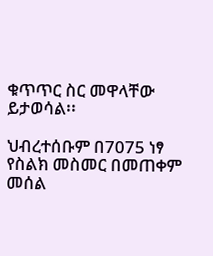ቁጥጥር ስር መዋላቸው ይታወሳል፡፡

ህብረተሰቡም በ7075 ነፃ የስልክ መስመር በመጠቀም መሰል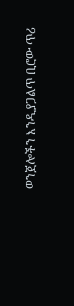ወንጀሎችን እንዲያጋልጥ ቢሮው ጥሪ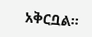አቅርቧል፡፡